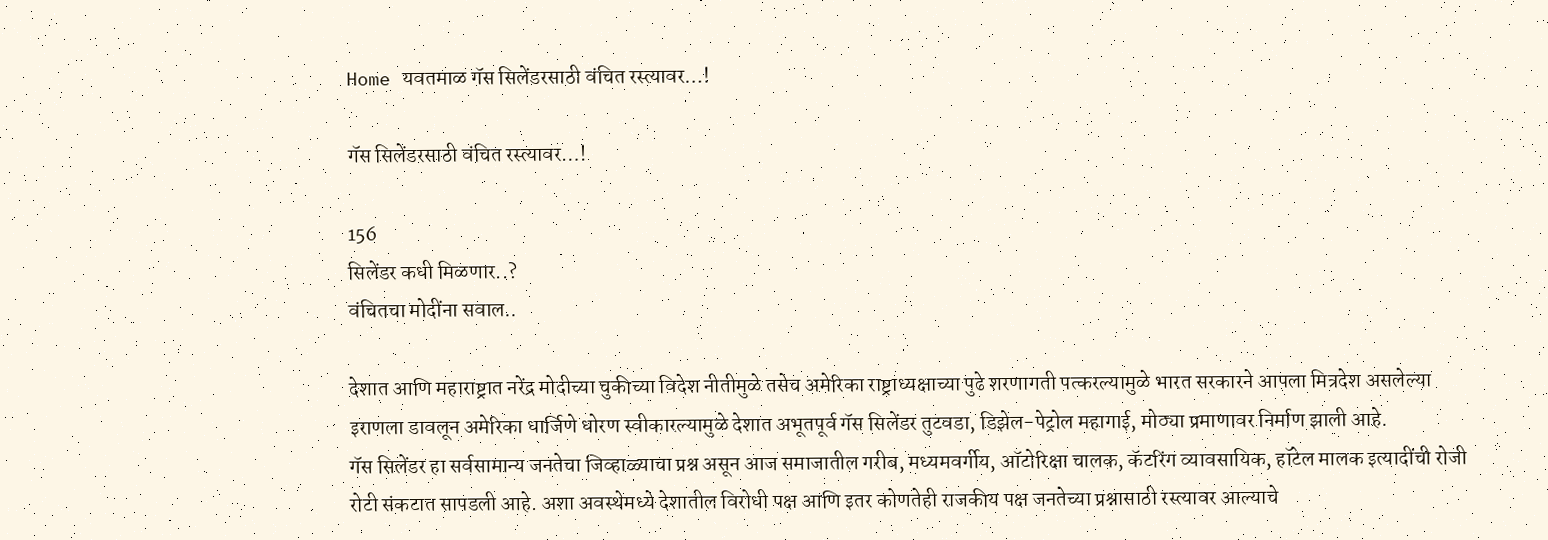Home यवतमाळ गॅस सिलेंडरसाठी वंचित रस्त्यावर…!

गॅस सिलेंडरसाठी वंचित रस्त्यावर…!

156
सिलेंडर कधी मिळणार..?
वंचितचा मोदींना सवाल..

देशात आणि महाराष्ट्रात नरेंद्र मोदीच्या चुकीच्या विदेश नीतीमुळे तसेच अमेरिका राष्ट्राध्यक्षाच्या पुढे शरणागती पत्करल्यामुळे भारत सरकारने आपला मित्रदेश असलेल्या इराणला डावलून अमेरिका धार्जिणे धोरण स्वीकारल्यामुळे देशात अभूतपूर्व गॅस सिलेंडर तुटवडा, डिझेल-पेट्रोल महागाई, मोठ्या प्रमाणावर निर्माण झाली आहे.
गॅस सिलेंडर हा सर्वसामान्य जनतेचा जिव्हाळ्याचा प्रश्न असून आज समाजातील गरीब, मध्यमवर्गीय, ऑटोरिक्षा चालक, कॅटरिंग व्यावसायिक, हॉटेल मालक इत्यादींची रोजी रोटी संकटात सापडली आहे. अशा अवस्थेमध्ये देशातील विरोधी पक्ष आणि इतर कोणतेही राजकीय पक्ष जनतेच्या प्रश्नासाठी रस्त्यावर आल्याचे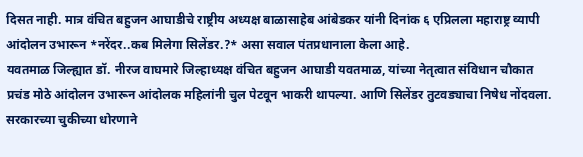दिसत नाही. मात्र वंचित बहुजन आघाडीचे राष्ट्रीय अध्यक्ष बाळासाहेब आंबेडकर यांनी दिनांक ६ एप्रिलला महाराष्ट्र व्यापी आंदोलन उभारून *नरेंदर..कब मिलेगा सिलेंडर.?* असा सवाल पंतप्रधानाला केला आहे.
यवतमाळ जिल्ह्यात डॉ. नीरज वाघमारे जिल्हाध्यक्ष वंचित बहुजन आघाडी यवतमाळ, यांच्या नेतृत्वात संविधान चौकात प्रचंड मोठे आंदोलन उभारून आंदोलक महिलांनी चुल पेटवून भाकरी थापल्या. आणि सिलेंडर तुटवड्याचा निषेध नोंदवला. सरकारच्या चुकीच्या धोरणाने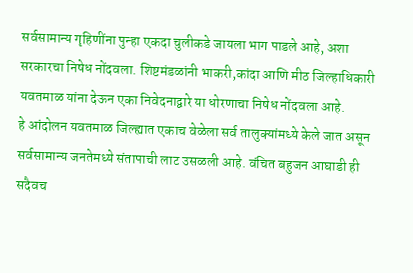सर्वसामान्य गृहिणींना पुन्हा एकदा चुलीकडे जायला भाग पाडले आहे, अशा सरकारचा निषेध नोंदवला. शिष्टमंडळांनी भाकरी,कांदा आणि मीठ जिल्हाधिकारी यवतमाळ यांना देऊन एका निवेदनाद्वारे या धोरणाचा निषेध नोंदवला आहे.
हे आंदोलन यवतमाळ जिल्ह्यात एकाच वेळेला सर्व तालुक्यांमध्ये केले जात असून सर्वसामान्य जनतेमध्ये संतापाची लाट उसळली आहे. वंचित बहुजन आघाडी ही सदैवच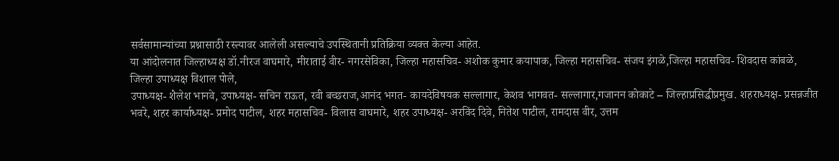सर्वसामान्यांच्या प्रश्नासाठी रस्त्यावर आलेली असल्याचे उपस्थितानी प्रतिक्रिया व्यक्त केल्या आहेत.
या आंदोलनात जिल्हाध्यक्ष डॉ.नीरज वाघमारे, मीराताई वीर- नगरसेविका, जिल्हा महासचिव- अशोक कुमार कयापाक, जिल्हा महासचिव- संजय इंगळे,जिल्हा महासचिव- शिवदास कांबळे,
जिल्हा उपाध्यक्ष विशाल पोले,
उपाध्यक्ष- शैलेश भानवे, उपाध्यक्ष- सचिन राऊत, रवी बच्छराज,आनंद भगत- कायदेविषयक सल्लागार, केशव भागवत- सल्लागार,गजानन कोकाटे – जिल्हाप्रसिद्धीप्रमुख. शहराध्यक्ष- प्रसन्नजीत भवरे, शहर कार्याध्यक्ष- प्रमोद पाटील, शहर महासचिव- विलास वाघमारे, शहर उपाध्यक्ष- अरविंद दिवे, नितेश पाटील, रामदास वीर, उत्तम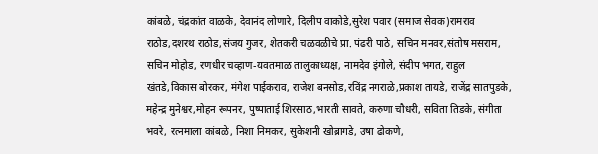कांबळे, चंद्रकांत वाळके, देवानंद लोणारे, दिलीप वाकोडे,सुरेश पवार (समाज सेवक)रामराव राठोड,दशरथ राठोड,संजय गुजर, शेतकरी चळवळीचे प्रा. पंढरी पाठे, सचिन मनवर,संतोष मसराम, सचिन मोहोड, रणधीर चव्हाण-यवतमाळ तालुकाध्यक्ष, नामदेव इंगोले, संदीप भगत, राहुल खंतडे,विकास बोरकर, मंगेश पाईकराव, राजेश बनसोड,रविंद्र नगराळे,प्रकाश तायडे, राजेंद्र सातपुडके, महेन्द्र मुनेश्वर,मोहन रूपनर, पुष्पाताई शिरसाठ,भारती सावते, करुणा चौधरी, सविता तिडके, संगीता भवरे, रत्नमाला कांबळे, निशा निमकर, सुकेशनी खोब्रागडे, उषा ढोकणे,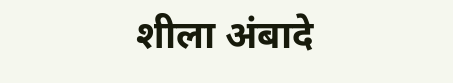शीला अंबादे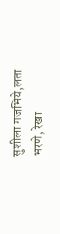सुशीला गजभिये,लता भरणे, रेखा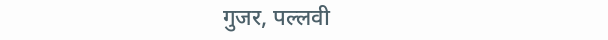गुजर, पल्लवी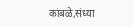कांबळे,संध्या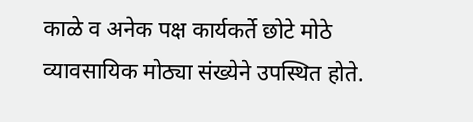काळे व अनेक पक्ष कार्यकर्ते छोटे मोठे व्यावसायिक मोठ्या संख्येने उपस्थित होते.